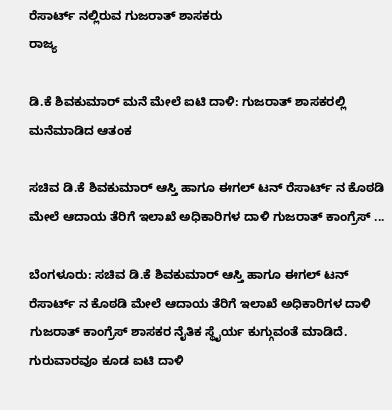ರೆಸಾರ್ಟ್ ನಲ್ಲಿರುವ ಗುಜರಾತ್ ಶಾಸಕರು
ರಾಜ್ಯ

ಡಿ.ಕೆ ಶಿವಕುಮಾರ್ ಮನೆ ಮೇಲೆ ಐಟಿ ದಾಳಿ: ಗುಜರಾತ್ ಶಾಸಕರಲ್ಲಿ ಮನೆಮಾಡಿದ ಆತಂಕ

ಸಚಿವ ಡಿ.ಕೆ ಶಿವಕುಮಾರ್ ಆಸ್ತಿ ಹಾಗೂ ಈಗಲ್ ಟನ್ ರೆಸಾರ್ಟ್ ನ ಕೊಠಡಿ ಮೇಲೆ ಆದಾಯ ತೆರಿಗೆ ಇಲಾಖೆ ಅಧಿಕಾರಿಗಳ ದಾಳಿ ಗುಜರಾತ್ ಕಾಂಗ್ರೆಸ್ ...

ಬೆಂಗಳೂರು: ಸಚಿವ ಡಿ.ಕೆ ಶಿವಕುಮಾರ್ ಆಸ್ತಿ ಹಾಗೂ ಈಗಲ್ ಟನ್ ರೆಸಾರ್ಟ್ ನ ಕೊಠಡಿ ಮೇಲೆ ಆದಾಯ ತೆರಿಗೆ ಇಲಾಖೆ ಅಧಿಕಾರಿಗಳ ದಾಳಿ ಗುಜರಾತ್ ಕಾಂಗ್ರೆಸ್ ಶಾಸಕರ ನೈತಿಕ ಸ್ಥೈರ್ಯ ಕುಗ್ಗುವಂತೆ ಮಾಡಿದೆ.
ಗುರುವಾರವೂ ಕೂಡ ಐಟಿ ದಾಳಿ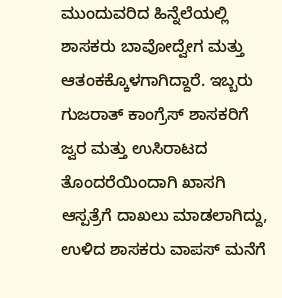ಮುಂದುವರಿದ ಹಿನ್ನೆಲೆಯಲ್ಲಿ ಶಾಸಕರು ಬಾವೋದ್ವೇಗ ಮತ್ತು ಆತಂಕಕ್ಕೊಳಗಾಗಿದ್ದಾರೆ. ಇಬ್ಬರು ಗುಜರಾತ್ ಕಾಂಗ್ರೆಸ್ ಶಾಸಕರಿಗೆ ಜ್ವರ ಮತ್ತು ಉಸಿರಾಟದ ತೊಂದರೆಯಿಂದಾಗಿ ಖಾಸಗಿ ಆಸ್ಪತ್ರೆಗೆ ದಾಖಲು ಮಾಡಲಾಗಿದ್ದು, ಉಳಿದ ಶಾಸಕರು ವಾಪಸ್ ಮನೆಗೆ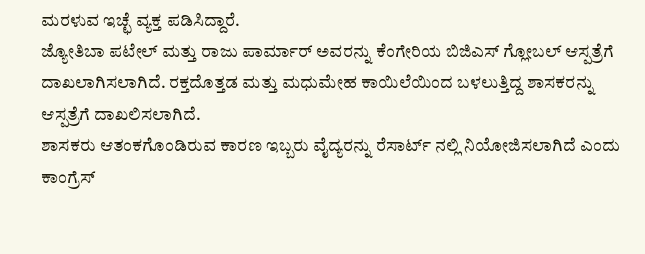ಮರಳುವ ಇಚ್ಛೆ ವ್ಯಕ್ತ ಪಡಿಸಿದ್ದಾರೆ.
ಜ್ಯೋತಿಬಾ ಪಟೇಲ್ ಮತ್ತು ರಾಜು ಪಾರ್ಮಾರ್ ಅವರನ್ನು ಕೆಂಗೇರಿಯ ಬಿಜಿಎಸ್ ಗ್ಲೋಬಲ್ ಆಸ್ಪತ್ರೆಗೆ ದಾಖಲಾಗಿಸಲಾಗಿದೆ. ರಕ್ತದೊತ್ತಡ ಮತ್ತು ಮಧುಮೇಹ ಕಾಯಿಲೆಯಿಂದ ಬಳಲುತ್ತಿದ್ದ ಶಾಸಕರನ್ನು ಆಸ್ಪತ್ರೆಗೆ ದಾಖಲಿಸಲಾಗಿದೆ.
ಶಾಸಕರು ಆತಂಕಗೊಂಡಿರುವ ಕಾರಣ ಇಬ್ಬರು ವೈದ್ಯರನ್ನು ರೆಸಾರ್ಟ್ ನಲ್ಲಿ ನಿಯೋಜಿಸಲಾಗಿದೆ ಎಂದು ಕಾಂಗ್ರೆಸ್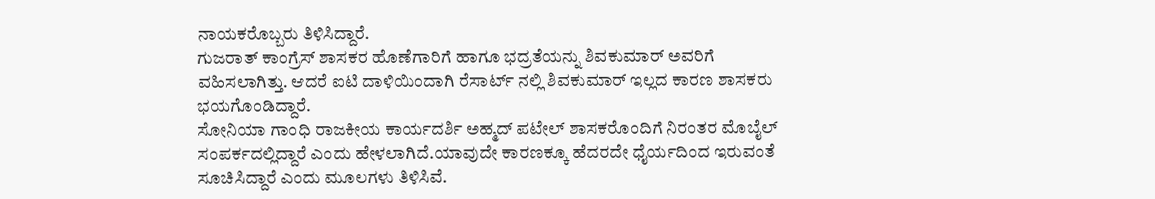ನಾಯಕರೊಬ್ಬರು ತಿಳಿಸಿದ್ದಾರೆ.
ಗುಜರಾತ್ ಕಾಂಗ್ರೆಸ್ ಶಾಸಕರ ಹೊಣೆಗಾರಿಗೆ ಹಾಗೂ ಭದ್ರತೆಯನ್ನು ಶಿವಕುಮಾರ್ ಅವರಿಗೆ ವಹಿಸಲಾಗಿತ್ತು. ಆದರೆ ಐಟಿ ದಾಳಿಯಿಂದಾಗಿ ರೆಸಾರ್ಟ್ ನಲ್ಲಿ ಶಿವಕುಮಾರ್ ಇಲ್ಲದ ಕಾರಣ ಶಾಸಕರು ಭಯಗೊಂಡಿದ್ದಾರೆ.
ಸೋನಿಯಾ ಗಾಂಧಿ ರಾಜಕೀಯ ಕಾರ್ಯದರ್ಶಿ ಅಹ್ಮದ್ ಪಟೇಲ್ ಶಾಸಕರೊಂದಿಗೆ ನಿರಂತರ ಮೊಬೈಲ್ ಸಂಪರ್ಕದಲ್ಲಿದ್ದಾರೆ ಎಂದು ಹೇಳಲಾಗಿದೆ.ಯಾವುದೇ ಕಾರಣಕ್ಕೂ ಹೆದರದೇ ಧೈರ್ಯದಿಂದ ಇರುವಂತೆ ಸೂಚಿಸಿದ್ದಾರೆ ಎಂದು ಮೂಲಗಳು ತಿಳಿಸಿವೆ.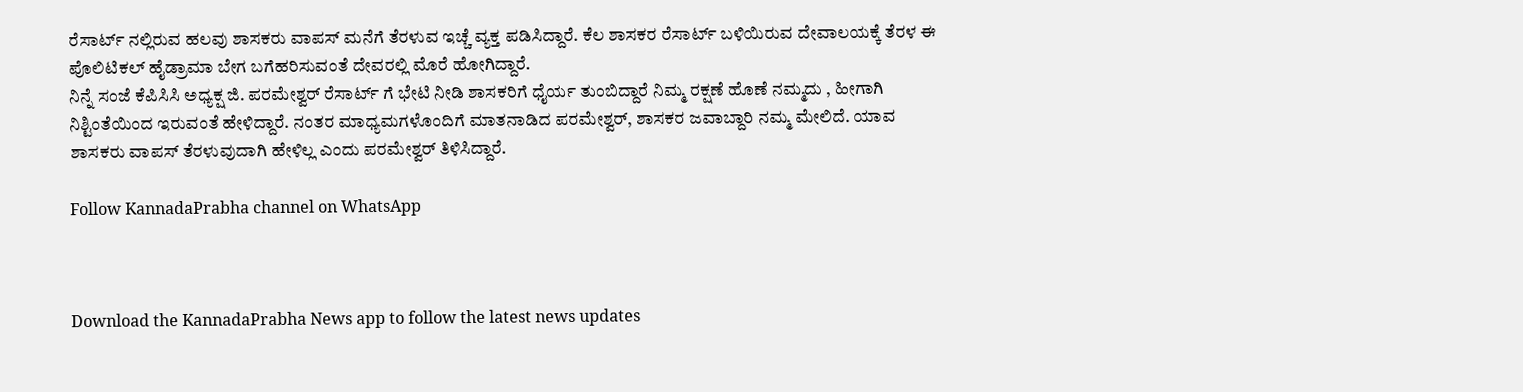ರೆಸಾರ್ಟ್ ನಲ್ಲಿರುವ ಹಲವು ಶಾಸಕರು ವಾಪಸ್ ಮನೆಗೆ ತೆರಳುವ ಇಚ್ಚೆ ವ್ಯಕ್ತ ಪಡಿಸಿದ್ದಾರೆ. ಕೆಲ ಶಾಸಕರ ರೆಸಾರ್ಟ್ ಬಳಿಯಿರುವ ದೇವಾಲಯಕ್ಕೆ ತೆರಳ ಈ ಪೊಲಿಟಿಕಲ್ ಹೈಡ್ರಾಮಾ ಬೇಗ ಬಗೆಹರಿಸುವಂತೆ ದೇವರಲ್ಲಿ ಮೊರೆ ಹೋಗಿದ್ದಾರೆ.
ನಿನ್ನೆ ಸಂಜೆ ಕೆಪಿಸಿಸಿ ಅಧ್ಯಕ್ಷ ಜಿ. ಪರಮೇಶ್ವರ್ ರೆಸಾರ್ಟ್ ಗೆ ಭೇಟಿ ನೀಡಿ ಶಾಸಕರಿಗೆ ಧೈರ್ಯ ತುಂಬಿದ್ದಾರೆ ನಿಮ್ಮ ರಕ್ಷಣೆ ಹೊಣೆ ನಮ್ಮದು , ಹೀಗಾಗಿ ನಿಶ್ಟಿಂತೆಯಿಂದ ಇರುವಂತೆ ಹೇಳಿದ್ದಾರೆ. ನಂತರ ಮಾಧ್ಯಮಗಳೊಂದಿಗೆ ಮಾತನಾಡಿದ ಪರಮೇಶ್ವರ್, ಶಾಸಕರ ಜವಾಬ್ದಾರಿ ನಮ್ಮ ಮೇಲಿದೆ. ಯಾವ ಶಾಸಕರು ವಾಪಸ್ ತೆರಳುವುದಾಗಿ ಹೇಳಿಲ್ಲ ಎಂದು ಪರಮೇಶ್ವರ್ ತಿಳಿಸಿದ್ದಾರೆ.

Follow KannadaPrabha channel on WhatsApp



Download the KannadaPrabha News app to follow the latest news updates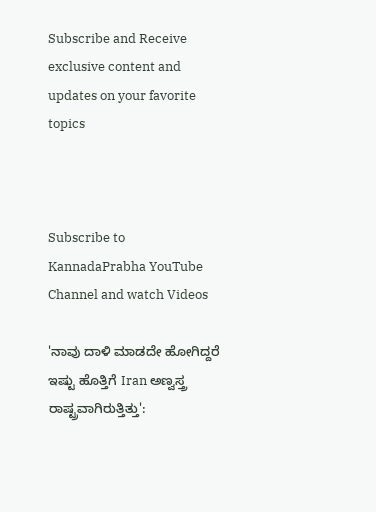Subscribe and Receive exclusive content and updates on your favorite topics



Subscribe to KannadaPrabha YouTube Channel and watch Videos

'ನಾವು ದಾಳಿ ಮಾಡದೇ ಹೋಗಿದ್ದರೆ ಇಷ್ಟು ಹೊತ್ತಿಗೆ Iran ಅಣ್ವಸ್ತ್ರ ರಾಷ್ಟ್ರವಾಗಿರುತ್ತಿತ್ತು':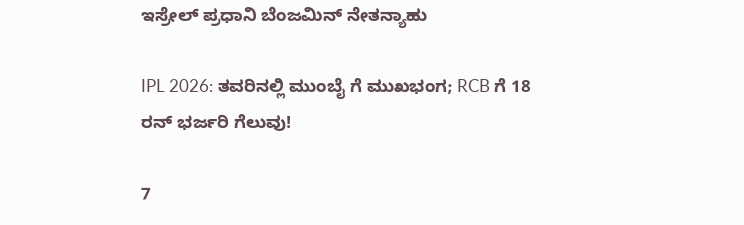ಇಸ್ರೇಲ್ ಪ್ರಧಾನಿ ಬೆಂಜಮಿನ್ ನೇತನ್ಯಾಹು

IPL 2026: ತವರಿನಲ್ಲಿ ಮುಂಬೈ ಗೆ ಮುಖಭಂಗ; RCB ಗೆ 18 ರನ್ ಭರ್ಜರಿ ಗೆಲುವು!

7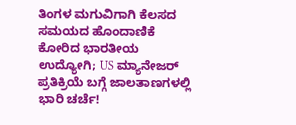ತಿಂಗಳ ಮಗುವಿಗಾಗಿ ಕೆಲಸದ ಸಮಯದ ಹೊಂದಾಣಿಕೆ ಕೋರಿದ ಭಾರತೀಯ ಉದ್ಯೋಗಿ; US ಮ್ಯಾನೇಜರ್ ಪ್ರತಿಕ್ರಿಯೆ ಬಗ್ಗೆ ಜಾಲತಾಣಗಳಲ್ಲಿ ಭಾರಿ ಚರ್ಚೆ!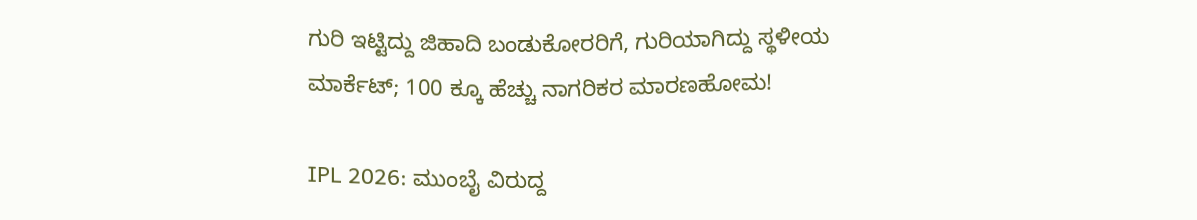ಗುರಿ ಇಟ್ಟಿದ್ದು ಜಿಹಾದಿ ಬಂಡುಕೋರರಿಗೆ, ಗುರಿಯಾಗಿದ್ದು ಸ್ಥಳೀಯ ಮಾರ್ಕೆಟ್; 100 ಕ್ಕೂ ಹೆಚ್ಚು ನಾಗರಿಕರ ಮಾರಣಹೋಮ!

IPL 2026: ಮುಂಬೈ ವಿರುದ್ದ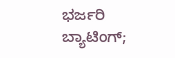ಭರ್ಜರಿ ಬ್ಯಾಟಿಂಗ್;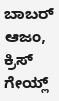ಬಾಬರ್ ಆಜಂ, ಕ್ರಿಸ್ ಗೇಯ್ಲ್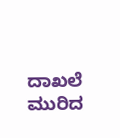ದಾಖಲೆ ಮುರಿದ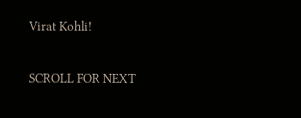Virat Kohli!

SCROLL FOR NEXT